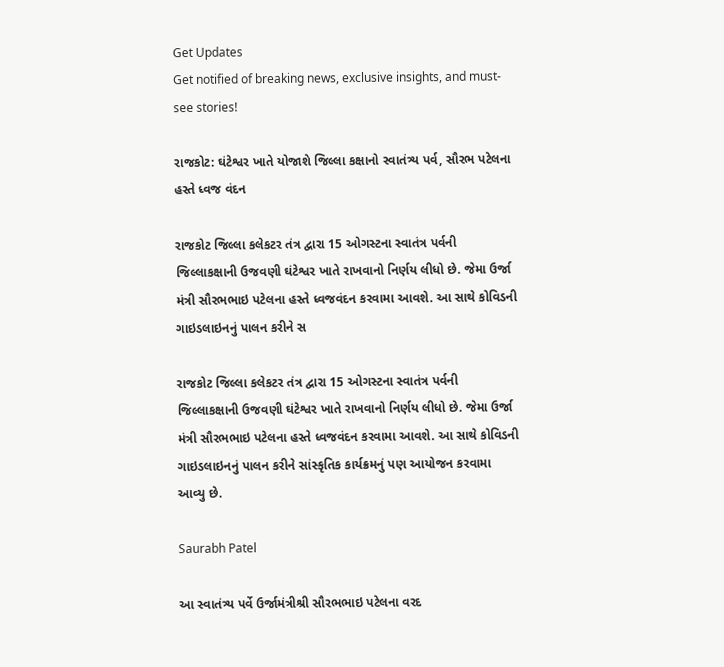Get Updates
Get notified of breaking news, exclusive insights, and must-see stories!

રાજકોટ: ઘંટેશ્વર ખાતે યોજાશે જિલ્લા કક્ષાનો સ્વાતંત્ર્ય પર્વ, સૌરભ પટેલના હસ્તે ધ્વજ વંદન

રાજકોટ જિલ્લા કલેકટર તંત્ર દ્વારા 15 ઓગસ્ટના સ્વાતંત્ર પર્વની જિલ્લાકક્ષાની ઉજવણી ઘંટેશ્વર ખાતે રાખવાનો નિર્ણય લીધો છે. જેમા ઉર્જા મંત્રી સૌરભભાઇ પટેલના હસ્તે ધ્વજવંદન કરવામા આવશે. આ સાથે કોવિડની ગાઇડલાઇનનું પાલન કરીને સ

રાજકોટ જિલ્લા કલેકટર તંત્ર દ્વારા 15 ઓગસ્ટના સ્વાતંત્ર પર્વની જિલ્લાકક્ષાની ઉજવણી ઘંટેશ્વર ખાતે રાખવાનો નિર્ણય લીધો છે. જેમા ઉર્જા મંત્રી સૌરભભાઇ પટેલના હસ્તે ધ્વજવંદન કરવામા આવશે. આ સાથે કોવિડની ગાઇડલાઇનનું પાલન કરીને સાંસ્કૃતિક કાર્યક્રમનું પણ આયોજન કરવામા આવ્યુ છે.

Saurabh Patel

આ સ્વાતંત્ર્ય પર્વે ઉર્જામંત્રીશ્રી સૌરભભાઇ પટેલના વરદ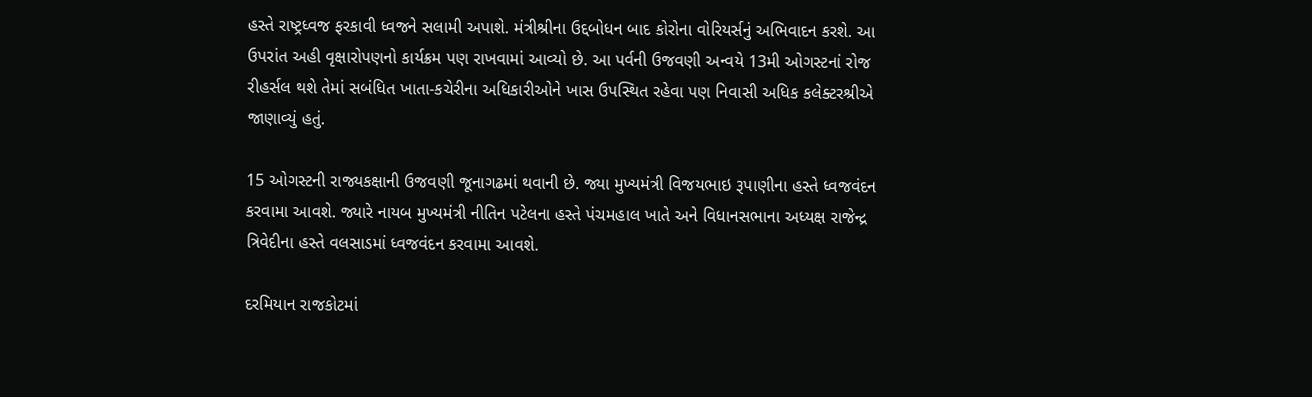હસ્તે રાષ્ટ્રધ્વજ ફરકાવી ધ્વજને સલામી અપાશે. મંત્રીશ્રીના ઉદ્દબોધન બાદ કોરોના વોરિયર્સનું અભિવાદન કરશે. આ ઉપરાંત અહી વૃક્ષારોપણનો કાર્યક્રમ પણ રાખવામાં આવ્યો છે. આ પર્વની ઉજવણી અન્વયે 13મી ઓગસ્ટનાં રોજ રીહર્સલ થશે તેમાં સબંધિત ખાતા-કચેરીના અધિકારીઓને ખાસ ઉપસ્થિત રહેવા પણ નિવાસી અધિક કલેક્ટરશ્રીએ જાણાવ્યું હતું.

15 ઓગસ્ટની રાજ્યકક્ષાની ઉજવણી જૂનાગઢમાં થવાની છે. જ્યા મુખ્યમંત્રી વિજયભાઇ રૂપાણીના હસ્તે ધ્વજવંદન કરવામા આવશે. જ્યારે નાયબ મુખ્યમંત્રી નીતિન પટેલના હસ્તે પંચમહાલ ખાતે અને વિધાનસભાના અધ્યક્ષ રાજેન્દ્ર ત્રિવેદીના હસ્તે વલસાડમાં ધ્વજવંદન કરવામા આવશે.

દરમિયાન રાજકોટમાં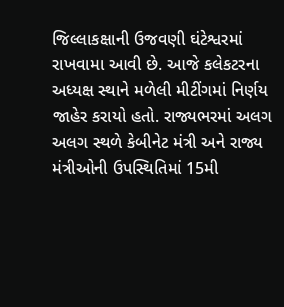જિલ્લાકક્ષાની ઉજવણી ઘંટેશ્વરમાં રાખવામા આવી છે. આજે કલેકટરના અધ્યક્ષ સ્થાને મળેલી મીટીંગમાં નિર્ણય જાહેર કરાયો હતો. રાજ્યભરમાં અલગ અલગ સ્થળે કેબીનેટ મંત્રી અને રાજ્ય મંત્રીઓની ઉપસ્થિતિમાં 15મી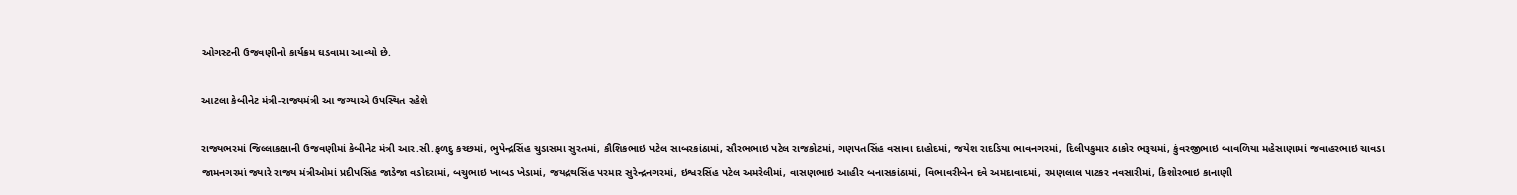ઓગસ્ટની ઉજવણીનો કાર્યક્રમ ઘડવામા આવ્યો છે.

આટલા કેબીનેટ મંત્રી-રાજ્યમંત્રી આ જગ્યાએ ઉપસ્થિત રહેશે

રાજ્યભરમાં જિલ્લાકક્ષાની ઉજવણીમાં કેબીનેટ મંત્રી આર.સી.ફળદુ કચ્છમાં, ભુપેન્દ્રસિંહ ચુડાસમા સુરતમાં, કૌશિકભાઇ પટેલ સાબરકાંઠામાં, સૌરભભાઇ પટેલ રાજકોટમાં, ગણપતસિંહ વસાવા દાહોદમાં, જયેશ રાદડિયા ભાવનગરમાં, દિલીપકુમાર ઠાકોર ભરૂચમાં, કુંવરજીભાઇ બાવળિયા મહેસાણામાં જવાહરભાઇ ચાવડા જામનગરમાં જ્યારે રાજ્ય મંત્રીઓમાં પ્રદીપસિંહ જાડેજા વડોદરામાં, બચુભાઇ ખાબડ ખેડામાં, જયદ્રથસિંહ પરમાર સુરેન્દ્રનગરમાં, ઇશ્વરસિંહ પટેલ અમરેલીમાં, વાસણભાઇ આહીર બનાસકાંઠામાં, વિભાવરીબેન દવે અમદાવાદમાં, રમણલાલ પાટકર નવસારીમાં, કિશોરભાઇ કાનાણી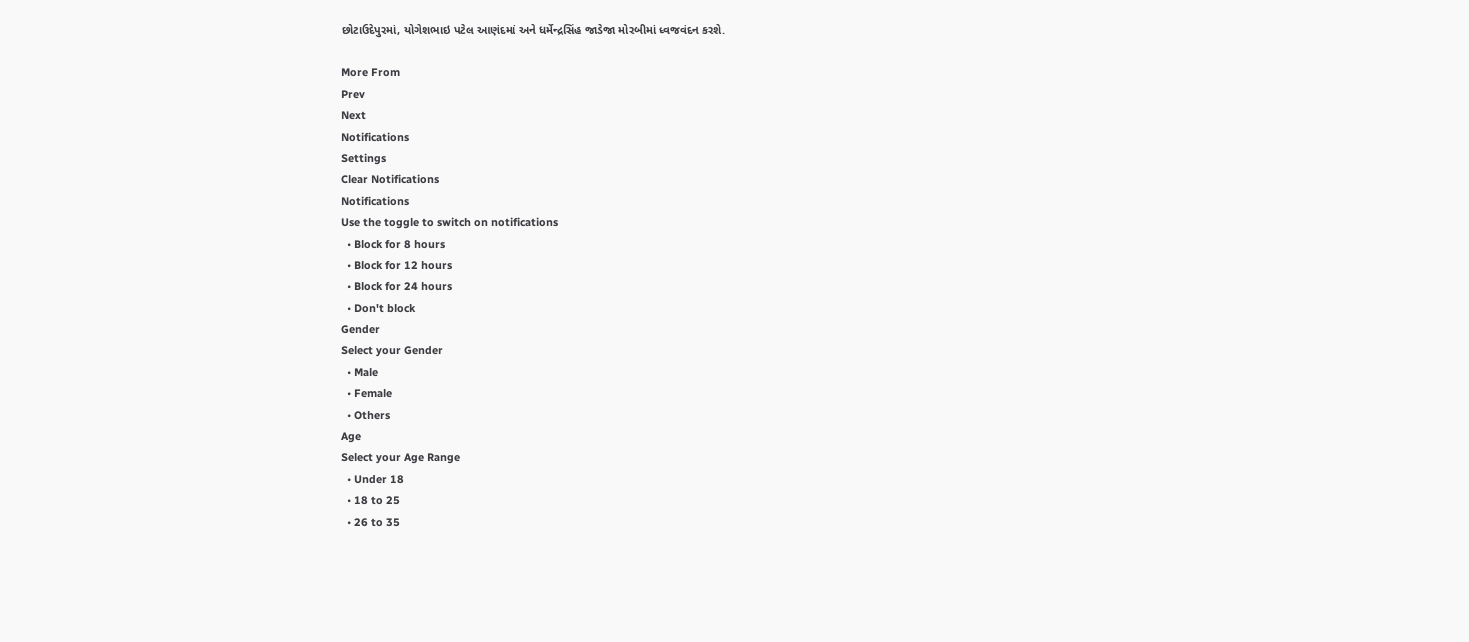છોટાઉદેપુરમાં, યોગેશભાઇ પટેલ આણંદમાં અને ધર્મેન્દ્રસિંહ જાડેજા મોરબીમાં ધ્વજવંદન કરશે.

More From
Prev
Next
Notifications
Settings
Clear Notifications
Notifications
Use the toggle to switch on notifications
  • Block for 8 hours
  • Block for 12 hours
  • Block for 24 hours
  • Don't block
Gender
Select your Gender
  • Male
  • Female
  • Others
Age
Select your Age Range
  • Under 18
  • 18 to 25
  • 26 to 35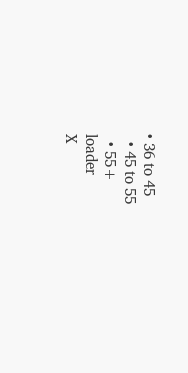• 36 to 45
  • 45 to 55
  • 55+
loader
X